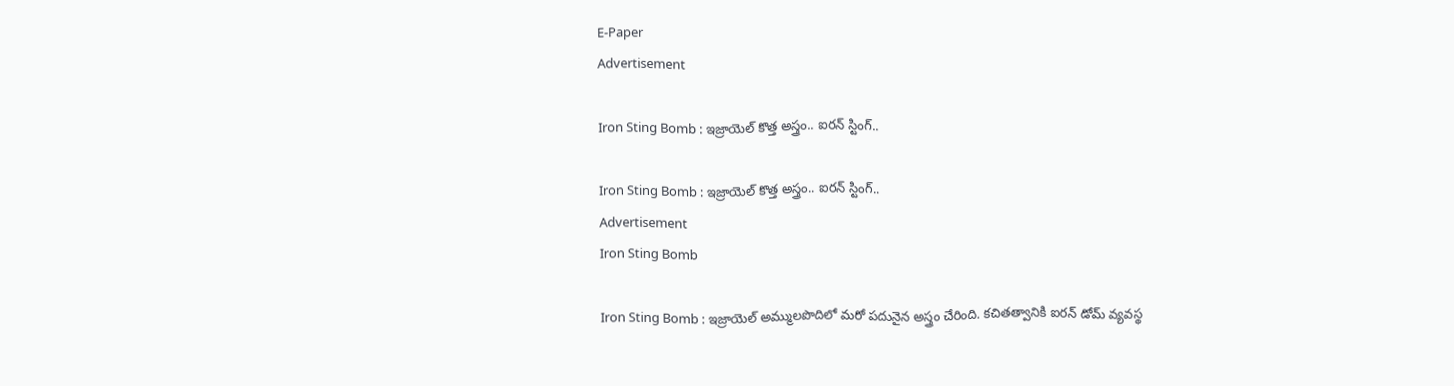E-Paper
Advertisement

Iron Sting Bomb : ఇజ్రాయెల్ కొత్త అస్త్రం.. ఐరన్ స్టింగ్..

Iron Sting Bomb : ఇజ్రాయెల్ కొత్త అస్త్రం.. ఐరన్ స్టింగ్..
Advertisement
Iron Sting Bomb

Iron Sting Bomb : ఇజ్రాయెల్ అమ్ములపొదిలో మరో పదునైన అస్త్రం చేరింది. కచితత్వానికి ఐరన్ డోమ్ వ్యవస్థ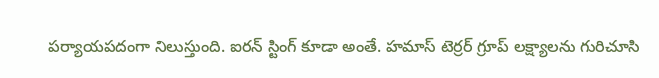పర్యాయపదంగా నిలుస్తుంది. ఐరన్ స్టింగ్ కూడా అంతే. హమాస్ టెర్రర్ గ్రూప్ లక్ష్యాలను గురిచూసి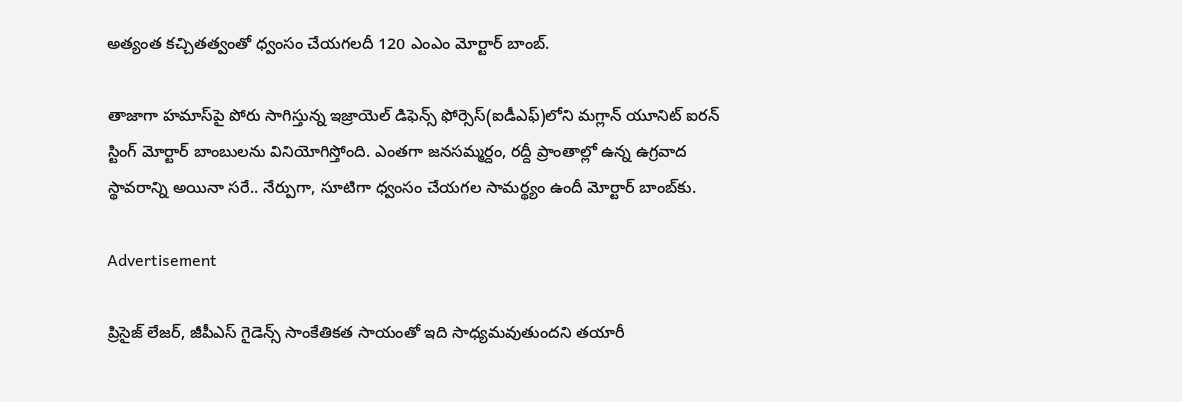అత్యంత కచ్చితత్వంతో ధ్వంసం చేయగలదీ 120 ఎంఎం మోర్టార్ బాంబ్.

తాజాగా హమాస్‌పై పోరు సాగిస్తున్న ఇజ్రాయెల్ డిఫెన్స్ ఫోర్సెస్(ఐడీఎఫ్)లోని మగ్లాన్ యూనిట్ ఐరన్ స్టింగ్ మోర్టార్ బాంబులను వినియోగిస్తోంది. ఎంతగా జనసమ్మర్దం, రద్దీ ప్రాంతాల్లో ఉన్న ఉగ్రవాద స్థావరాన్ని అయినా సరే.. నేర్పుగా, సూటిగా ధ్వంసం చేయగల సామర్థ్యం ఉందీ మోర్టార్ బాంబ్‌కు.

Advertisement

ప్రిసైజ్ లేజర్, జీపీఎస్ గైడెన్స్ సాంకేతికత సాయంతో ఇది సాధ్యమవుతుందని తయారీ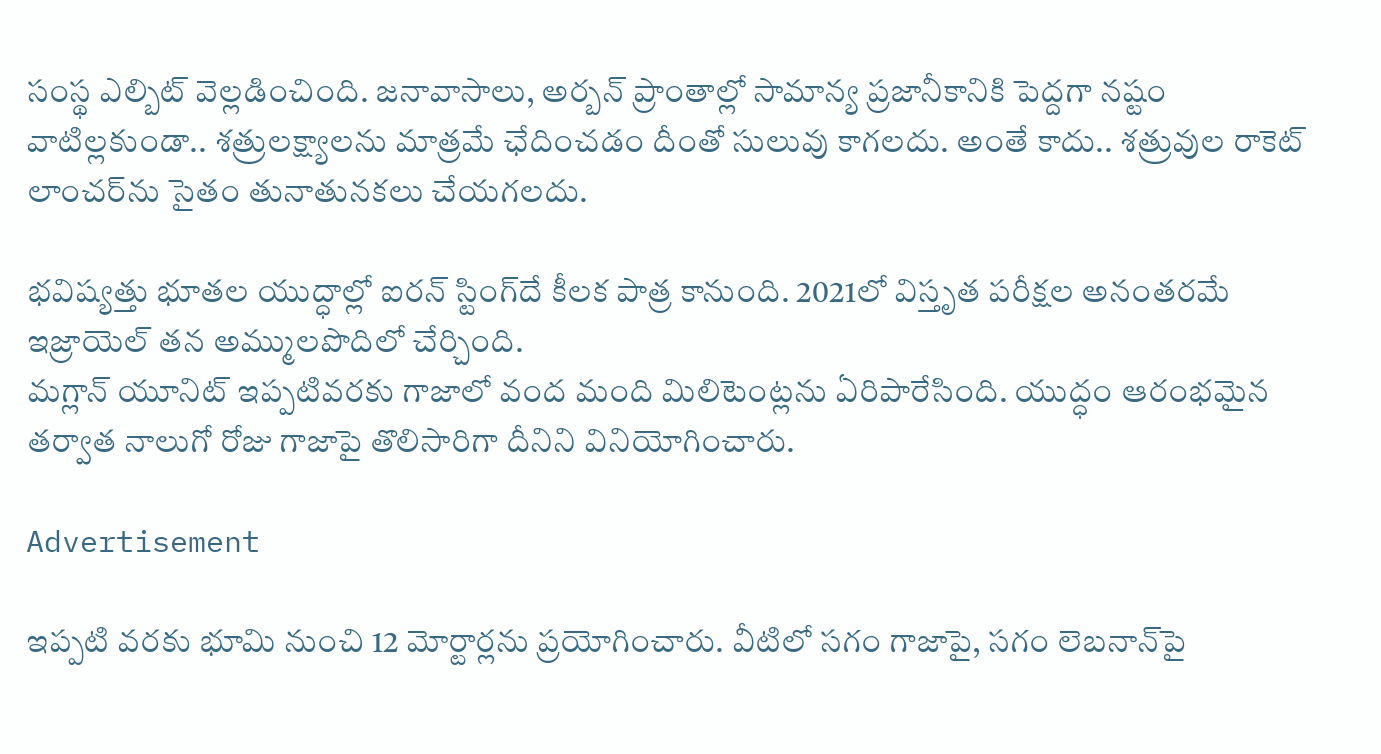సంస్థ ఎల్బిట్ వెల్లడించింది. జనావాసాలు, అర్బన్ ప్రాంతాల్లో సామాన్య ప్రజానీకానికి పెద్దగా నష్టం వాటిల్లకుండా.. శత్రులక్ష్యాలను మాత్రమే ఛేదించడం దీంతో సులువు కాగలదు. అంతే కాదు.. శత్రువుల రాకెట్ లాంచర్‌ను సైతం తునాతునకలు చేయగలదు.

భవిష్యత్తు భూతల యుద్ధాల్లో ఐరన్ స్టింగ్‌దే కీలక పాత్ర కానుంది. 2021లో విస్తృత పరీక్షల అనంతరమే ఇజ్రాయెల్ తన అమ్ములపొదిలో చేర్చింది.
మగ్లాన్ యూనిట్ ఇప్పటివరకు గాజాలో వంద మంది మిలిటెంట్లను ఏరిపారేసింది. యుద్ధం ఆరంభమైన తర్వాత నాలుగో రోజు గాజాపై తొలిసారిగా దీనిని వినియోగించారు.

Advertisement

ఇప్పటి వరకు భూమి నుంచి 12 మోర్టార్లను ప్రయోగించారు. వీటిలో సగం గాజాపై, సగం లెబనాన్‌పై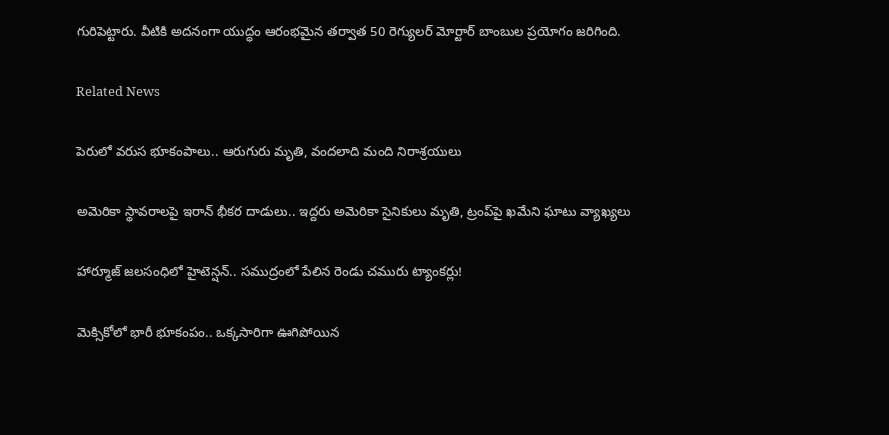గురిపెట్టారు. వీటికి అదనంగా యుద్ధం ఆరంభమైన తర్వాత 50 రెగ్యులర్ మోర్టార్ బాంబుల ప్రయోగం జరిగింది.

Related News

పెరులో వరుస భూకంపాలు.. ఆరుగురు మృతి, వందలాది మంది నిరాశ్రయులు

అమెరికా స్థావరాలపై ఇరాన్ భీకర దాడులు.. ఇద్దరు అమెరికా సైనికులు మృతి, ట్రంప్‌పై ఖమేని ఘాటు వ్యాఖ్యలు

హార్మూజ్ జలసంధిలో హైటెన్షన్.. సముద్రంలో పేలిన రెండు చమురు ట్యాంకర్లు!

మెక్సికోలో భారీ భూకంపం.. ఒక్కసారిగా ఊగిపోయిన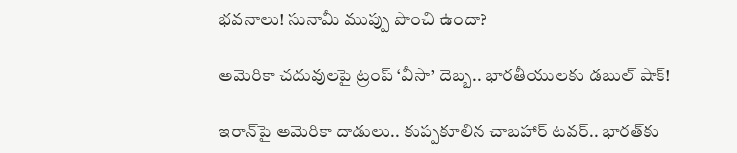భవనాలు! సునామీ ముప్పు పొంచి ఉందా?

అమెరికా చదువులపై ట్రంప్ ‘వీసా’ దెబ్బ.. భారతీయులకు డబుల్ షాక్!

ఇరాన్‌పై అమెరికా దాడులు.. కుప్పకూలిన చాబహార్ టవర్.. భారత్‌కు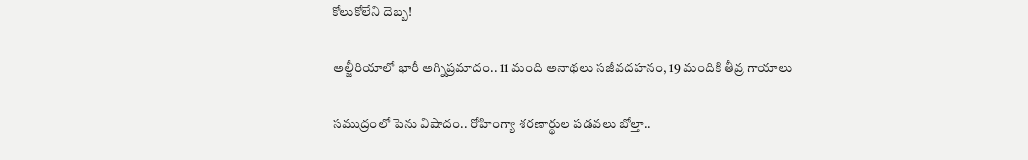కోలుకోలేని దెబ్బ!

అల్జీరియాలో భారీ అగ్నిప్రమాదం.. 11 మంది అనాథలు సజీవదహనం, 19 మందికి తీవ్ర గాయాలు

సముద్రంలో పెను విషాదం.. రోహింగ్యా శరణార్థుల పడవలు బోల్తా..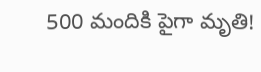500 మందికి పైగా మృతి!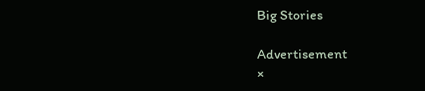Big Stories

Advertisement
×